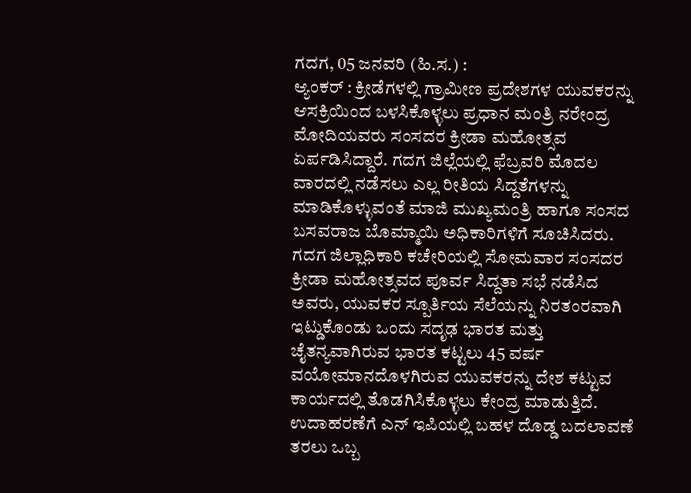ಗದಗ, 05 ಜನವರಿ (ಹಿ.ಸ.) :
ಆ್ಯಂಕರ್ : ಕ್ರೀಡೆಗಳಲ್ಲಿ ಗ್ರಾಮೀಣ ಪ್ರದೇಶಗಳ ಯುವಕರನ್ನು ಆಸಕ್ರಿಯಿಂದ ಬಳಸಿಕೊಳ್ಳಲು ಪ್ರಧಾನ ಮಂತ್ರಿ ನರೇಂದ್ರ ಮೋದಿಯವರು ಸಂಸದರ ಕ್ರೀಡಾ ಮಹೋತ್ಸವ ಏರ್ಪಡಿಸಿದ್ದಾರೆ. ಗದಗ ಜಿಲ್ಲೆಯಲ್ಲಿ ಫೆಬ್ರವರಿ ಮೊದಲ ವಾರದಲ್ಲಿ ನಡೆಸಲು ಎಲ್ಲ ರೀತಿಯ ಸಿದ್ದತೆಗಳನ್ನು ಮಾಡಿಕೊಳ್ಳುವಂತೆ ಮಾಜಿ ಮುಖ್ಯಮಂತ್ರಿ ಹಾಗೂ ಸಂಸದ ಬಸವರಾಜ ಬೊಮ್ಮಾಯಿ ಅಧಿಕಾರಿಗಳಿಗೆ ಸೂಚಿಸಿದರು.
ಗದಗ ಜಿಲ್ಲಾಧಿಕಾರಿ ಕಚೇರಿಯಲ್ಲಿ ಸೋಮವಾರ ಸಂಸದರ ಕ್ರೀಡಾ ಮಹೋತ್ಸವದ ಪೂರ್ವ ಸಿದ್ದತಾ ಸಭೆ ನಡೆಸಿದ ಅವರು, ಯುವಕರ ಸ್ಪೂರ್ತಿಯ ಸೆಲೆಯನ್ನು ನಿರತಂರವಾಗಿ ಇಟ್ಡುಕೊಂಡು ಒಂದು ಸದೃಢ ಭಾರತ ಮತ್ತು ಚೈತನ್ಯವಾಗಿರುವ ಭಾರತ ಕಟ್ಟಲು 45 ವರ್ಷ ವಯೋಮಾನದೊಳಗಿರುವ ಯುವಕರನ್ನು ದೇಶ ಕಟ್ಟುವ ಕಾರ್ಯದಲ್ಲಿ ತೊಡಗಿಸಿಕೊಳ್ಳಲು ಕೇಂದ್ರ ಮಾಡುತ್ತಿದೆ. ಉದಾಹರಣೆಗೆ ಎನ್ ಇಪಿಯಲ್ಲಿ ಬಹಳ ದೊಡ್ಡ ಬದಲಾವಣೆ ತರಲು ಒಬ್ಬ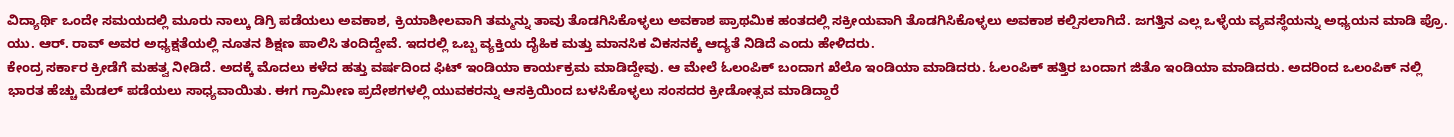ವಿದ್ಯಾರ್ಥಿ ಒಂದೇ ಸಮಯದಲ್ಲಿ ಮೂರು ನಾಲ್ಕು ಡಿಗ್ರಿ ಪಡೆಯಲು ಅವಕಾಶ, ಕ್ರಿಯಾಶೀಲವಾಗಿ ತಮ್ಮನ್ನು ತಾವು ತೊಡಗಿಸಿಕೊಳ್ಳಲು ಅವಕಾಶ ಪ್ರಾಥಮಿಕ ಹಂತದಲ್ಲಿ ಸಕ್ರೀಯವಾಗಿ ತೊಡಗಿಸಿಕೊಳ್ಳಲು ಅವಕಾಶ ಕಲ್ಪಿಸಲಾಗಿದೆ. ಜಗತ್ತಿನ ಎಲ್ಲ ಒಳ್ಳೆಯ ವ್ಯವಸ್ಥೆಯನ್ನು ಅಧ್ಯಯನ ಮಾಡಿ ಪ್ರೊ. ಯು. ಆರ್. ರಾವ್ ಅವರ ಅಧ್ಯಕ್ಷತೆಯಲ್ಲಿ ನೂತನ ಶಿಕ್ಷಣ ಪಾಲಿಸಿ ತಂದಿದ್ದೇವೆ. ಇದರಲ್ಲಿ ಒಬ್ಬ ವ್ಯಕ್ತಿಯ ದೈಹಿಕ ಮತ್ತು ಮಾನಸಿಕ ವಿಕಸನಕ್ಕೆ ಆದ್ಯತೆ ನಿಡಿದೆ ಎಂದು ಹೇಳಿದರು.
ಕೇಂದ್ರ ಸರ್ಕಾರ ಕ್ರೀಡೆಗೆ ಮಹತ್ವ ನೀಡಿದೆ. ಅದಕ್ಕೆ ಮೊದಲು ಕಳೆದ ಹತ್ತು ವರ್ಷದಿಂದ ಫಿಟ್ ಇಂಡಿಯಾ ಕಾರ್ಯಕ್ರಮ ಮಾಡಿದ್ದೇವು. ಆ ಮೇಲೆ ಓಲಂಪಿಕ್ ಬಂದಾಗ ಖೆಲೊ ಇಂಡಿಯಾ ಮಾಡಿದರು. ಓಲಂಪಿಕ್ ಹತ್ತಿರ ಬಂದಾಗ ಜಿತೊ ಇಂಡಿಯಾ ಮಾಡಿದರು. ಅದರಿಂದ ಒಲಂಪಿಕ್ ನಲ್ಲಿ ಭಾರತ ಹೆಚ್ಚು ಮೆಡಲ್ ಪಡೆಯಲು ಸಾಧ್ಯವಾಯಿತು. ಈಗ ಗ್ರಾಮೀಣ ಪ್ರದೇಶಗಳಲ್ಲಿ ಯುವಕರನ್ನು ಆಸಕ್ರಿಯಿಂದ ಬಳಸಿಕೊಳ್ಳಲು ಸಂಸದರ ಕ್ರೀಡೋತ್ಸವ ಮಾಡಿದ್ದಾರೆ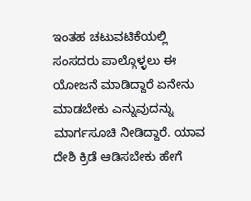ಇಂತಹ ಚಟುವಟಿಕೆಯಲ್ಲಿ ಸಂಸದರು ಪಾಲ್ಗೊಳ್ಳಲು ಈ ಯೋಜನೆ ಮಾಡಿದ್ದಾರೆ ಏನೇನು ಮಾಡಬೇಕು ಎನ್ನುವುದನ್ನು ಮಾರ್ಗಸೂಚಿ ನೀಡಿದ್ದಾರೆ. ಯಾವ ದೇಶಿ ಕ್ರಿಡೆ ಆಡಿಸಬೇಕು ಹೇಗೆ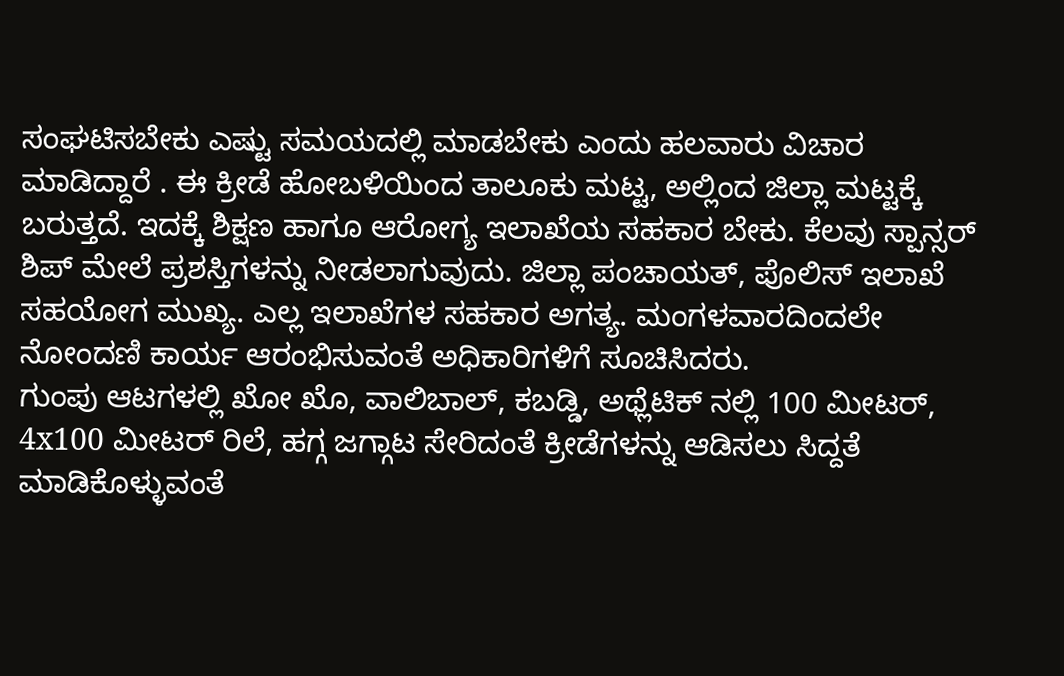ಸಂಘಟಿಸಬೇಕು ಎಷ್ಟು ಸಮಯದಲ್ಲಿ ಮಾಡಬೇಕು ಎಂದು ಹಲವಾರು ವಿಚಾರ ಮಾಡಿದ್ದಾರೆ . ಈ ಕ್ರೀಡೆ ಹೋಬಳಿಯಿಂದ ತಾಲೂಕು ಮಟ್ಟ, ಅಲ್ಲಿಂದ ಜಿಲ್ಲಾ ಮಟ್ಟಕ್ಕೆ ಬರುತ್ತದೆ. ಇದಕ್ಕೆ ಶಿಕ್ಷಣ ಹಾಗೂ ಆರೋಗ್ಯ ಇಲಾಖೆಯ ಸಹಕಾರ ಬೇಕು. ಕೆಲವು ಸ್ಪಾನ್ಸರ್ ಶಿಪ್ ಮೇಲೆ ಪ್ರಶಸ್ತಿಗಳನ್ನು ನೀಡಲಾಗುವುದು. ಜಿಲ್ಲಾ ಪಂಚಾಯತ್, ಪೊಲಿಸ್ ಇಲಾಖೆ ಸಹಯೋಗ ಮುಖ್ಯ. ಎಲ್ಲ ಇಲಾಖೆಗಳ ಸಹಕಾರ ಅಗತ್ಯ. ಮಂಗಳವಾರದಿಂದಲೇ ನೋಂದಣಿ ಕಾರ್ಯ ಆರಂಭಿಸುವಂತೆ ಅಧಿಕಾರಿಗಳಿಗೆ ಸೂಚಿಸಿದರು.
ಗುಂಪು ಆಟಗಳಲ್ಲಿ ಖೋ ಖೊ, ವಾಲಿಬಾಲ್, ಕಬಡ್ಡಿ, ಅಥ್ಲೆಟಿಕ್ ನಲ್ಲಿ 100 ಮೀಟರ್, 4x100 ಮೀಟರ್ ರಿಲೆ, ಹಗ್ಗ ಜಗ್ಗಾಟ ಸೇರಿದಂತೆ ಕ್ರೀಡೆಗಳನ್ನು ಆಡಿಸಲು ಸಿದ್ದತೆ ಮಾಡಿಕೊಳ್ಳುವಂತೆ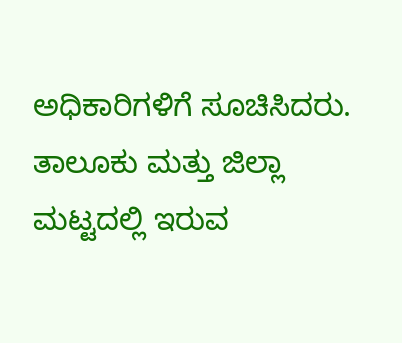ಅಧಿಕಾರಿಗಳಿಗೆ ಸೂಚಿಸಿದರು.
ತಾಲೂಕು ಮತ್ತು ಜಿಲ್ಲಾ ಮಟ್ಟದಲ್ಲಿ ಇರುವ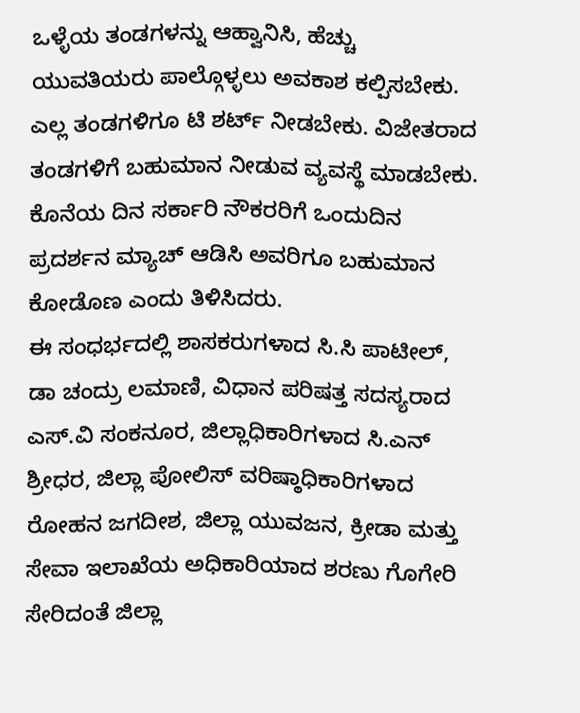ಒಳ್ಳೆಯ ತಂಡಗಳನ್ನು ಆಹ್ವಾನಿಸಿ, ಹೆಚ್ಚು ಯುವತಿಯರು ಪಾಲ್ಗೊಳ್ಳಲು ಅವಕಾಶ ಕಲ್ಪಿಸಬೇಕು. ಎಲ್ಲ ತಂಡಗಳಿಗೂ ಟಿ ಶರ್ಟ್ ನೀಡಬೇಕು. ವಿಜೇತರಾದ ತಂಡಗಳಿಗೆ ಬಹುಮಾನ ನೀಡುವ ವ್ಯವಸ್ಥೆ ಮಾಡಬೇಕು. ಕೊನೆಯ ದಿನ ಸರ್ಕಾರಿ ನೌಕರರಿಗೆ ಒಂದುದಿನ ಪ್ರದರ್ಶನ ಮ್ಯಾಚ್ ಆಡಿಸಿ ಅವರಿಗೂ ಬಹುಮಾನ ಕೋಡೊಣ ಎಂದು ತಿಳಿಸಿದರು.
ಈ ಸಂಧರ್ಭದಲ್ಲಿ ಶಾಸಕರುಗಳಾದ ಸಿ.ಸಿ ಪಾಟೀಲ್, ಡಾ ಚಂದ್ರು ಲಮಾಣಿ, ವಿಧಾನ ಪರಿಷತ್ತ ಸದಸ್ಯರಾದ ಎಸ್.ವಿ ಸಂಕನೂರ, ಜಿಲ್ಲಾಧಿಕಾರಿಗಳಾದ ಸಿ.ಎನ್ ಶ್ರೀಧರ, ಜಿಲ್ಲಾ ಪೋಲಿಸ್ ವರಿಷ್ಠಾಧಿಕಾರಿಗಳಾದ ರೋಹನ ಜಗದೀಶ, ಜಿಲ್ಲಾ ಯುವಜನ, ಕ್ರೀಡಾ ಮತ್ತು ಸೇವಾ ಇಲಾಖೆಯ ಅಧಿಕಾರಿಯಾದ ಶರಣು ಗೊಗೇರಿ ಸೇರಿದಂತೆ ಜಿಲ್ಲಾ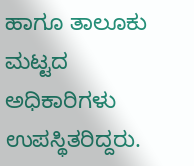ಹಾಗೂ ತಾಲೂಕು ಮಟ್ಟದ ಅಧಿಕಾರಿಗಳು ಉಪಸ್ಥಿತರಿದ್ದರು.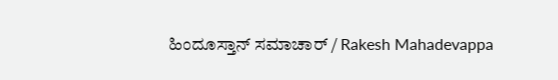ಹಿಂದೂಸ್ತಾನ್ ಸಮಾಚಾರ್ / Rakesh Mahadevappa